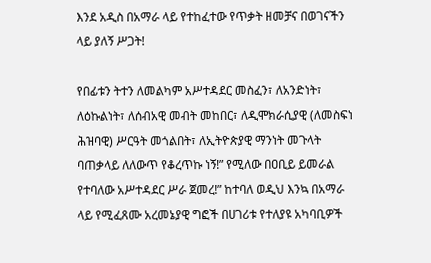እንደ አዲስ በአማራ ላይ የተከፈተው የጥቃት ዘመቻና በወገናችን ላይ ያለኝ ሥጋት!

የበፊቱን ትተን ለመልካም አሥተዳደር መስፈን፣ ለአንድነት፣ ለዕኩልነት፣ ለሰብአዊ መብት መከበር፣ ለዲሞክራሲያዊ (ለመስፍነ ሕዝባዊ) ሥርዓት መጎልበት፣ ለኢትዮጵያዊ ማንነት መጉላት ባጠቃላይ ለለውጥ የቆረጥኩ ነኝ!” የሚለው በዐቢይ ይመራል የተባለው አሥተዳደር ሥራ ጀመረ!” ከተባለ ወዲህ እንኳ በአማራ ላይ የሚፈጸሙ አረመኔያዊ ግፎች በሀገሪቱ የተለያዩ አካባቢዎች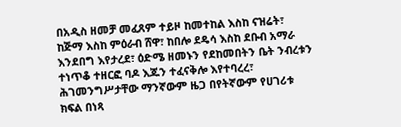በአዲስ ዘመቻ መፈጸም ተይዞ ከመተከል እስከ ናዝሬት፣ ከጅማ እስከ ምዕራብ ሸዋ፣ ከበሎ ደዴሳ እስከ ደቡብ አማራ እንደበግ እየታረደ፣ ዕድሜ ዘመኑን የደከመበትን ቤት ንብረቱን ተነጥቆ ተዘርፎ ባዶ እጁን ተፈናቅሎ እየተባረረ፣ ሕገመንግሥታቸው ማንኛውም ዜጋ በየትኛውም የሀገሪቱ ክፍል በነጻ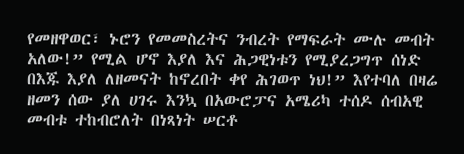የመዘዋወር፣ ኑሮን የመመስረትና ንብረት የማፍራት ሙሉ መብት አለው!” የሚል ሆኖ እያለ እና ሕጋዊነቱን የሚያረጋግጥ ሰነድ በእጁ እያለ ለዘመናት ከኖረበት ቀየ ሕገወጥ ነህ!” እየተባለ በዛሬ ዘመን ሰው ያለ ሀገሩ እንኳ በአውሮፓና አሜሪካ ተሰዶ ሰብአዊ መብቱ ተከብሮለት በነጻነት ሠርቶ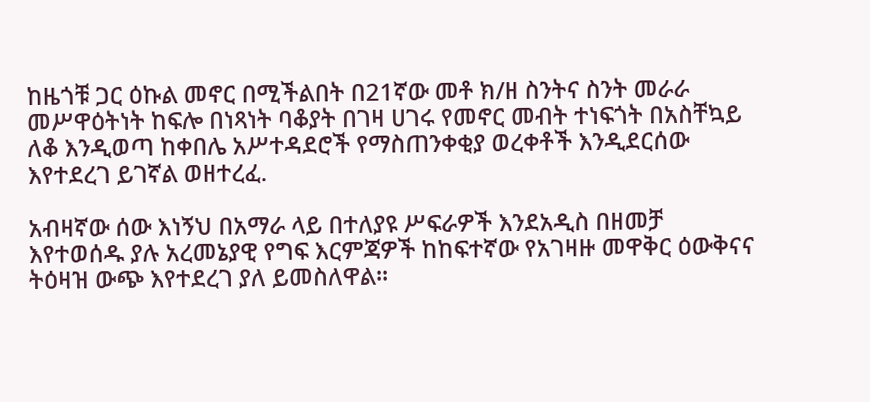ከዜጎቹ ጋር ዕኩል መኖር በሚችልበት በ21ኛው መቶ ክ/ዘ ስንትና ስንት መራራ መሥዋዕትነት ከፍሎ በነጻነት ባቆያት በገዛ ሀገሩ የመኖር መብት ተነፍጎት በአስቸኳይ ለቆ እንዲወጣ ከቀበሌ አሥተዳደሮች የማስጠንቀቂያ ወረቀቶች እንዲደርሰው እየተደረገ ይገኛል ወዘተረፈ.

አብዛኛው ሰው እነኝህ በአማራ ላይ በተለያዩ ሥፍራዎች እንደአዲስ በዘመቻ እየተወሰዱ ያሉ አረመኔያዊ የግፍ እርምጃዎች ከከፍተኛው የአገዛዙ መዋቅር ዕውቅናና ትዕዛዝ ውጭ እየተደረገ ያለ ይመስለዋል፡፡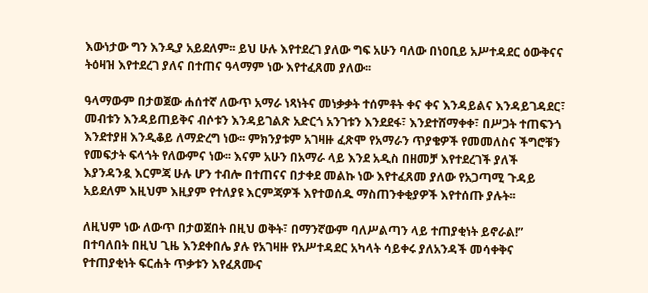እውነታው ግን እንዲያ አይደለም፡፡ ይህ ሁሉ እየተደረገ ያለው ግፍ አሁን ባለው በነዐቢይ አሥተዳደር ዕውቅናና ትዕዛዝ እየተደረገ ያለና በተጠና ዓላማም ነው እየተፈጸመ ያለው፡፡

ዓላማውም በታወጀው ሐሰተኛ ለውጥ አማራ ነጻነትና መነቃቃት ተሰምቶት ቀና ቀና እንዳይልና እንዳይገዳደር፣ መብቱን እንዳይጠይቅና ብሶቱን እንዳይገልጽ አድርጎ አንገቱን እንደደፋ፣ እንደተሸማቀቀ፣ በሥጋት ተጠፍንጎ እንደተያዘ እንዲቆይ ለማድረግ ነው፡፡ ምክንያቱም አገዛዙ ፈጽሞ የአማራን ጥያቄዎች የመመለስና ችግሮቹን የመፍታት ፍላጎት የለውምና ነው፡፡ እናም አሁን በአማራ ላይ እንደ አዲስ በዘመቻ እየተደረገች ያለች እያንዳንዷ እርምጃ ሁሉ ሆን ተብሎ በተጠናና በታቀደ መልኩ ነው እየተፈጸመ ያለው የአጋጣሚ ጉዳይ አይደለም እዚህም እዚያም የተለያዩ እርምጃዎች እየተወሰዱ ማስጠንቀቂያዎች እየተሰጡ ያሉት፡፡

ለዚህም ነው ለውጥ በታወጀበት በዚህ ወቅት፣ በማንኛውም ባለሥልጣን ላይ ተጠያቂነት ይኖራል!” በተባለበት በዚህ ጊዜ እንደቀበሌ ያሉ የአገዛዙ የአሥተዳደር አካላት ሳይቀሩ ያለአንዳች መሳቀቅና የተጠያቂነት ፍርሐት ጥቃቱን እየፈጸሙና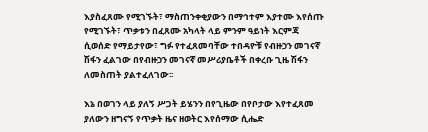እያስፈጸሙ የሚገኙት፣ ማስጠንቀቂያውን በማኅተም እያተሙ እየሰጡ የሚገኙት፣ ጥቃቱን በፈጸሙ አካላት ላይ ምንም ዓይነት እርምጃ ሲወሰድ የማይታየው፣ ግፉ የተፈጸመባቸው ተበዳዮቹ የብዙኃን መገናኛ ሽፋን ፈልገው በየብዙኃን መገናኛ መሥሪያቤቶች በቀረቡ ጊዜ ሽፋን ለመስጠት ያልተፈለገው፡፡

እኔ በወገን ላይ ያለኝ ሥጋት ይሄንን በየጊዜው በየቦታው እየተፈጸመ ያለውን ዘግናኝ የጥቃት ዜና ዘወትር እየሰማው ሲሔድ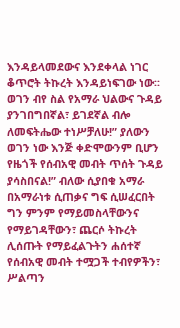እንዳይላመደውና እንደቀላል ነገር ቆጥሮት ትኩረት እንዳይነፍገው ነው፡፡ ወገን ብየ ስል የአማራ ህልውና ጉዳይ ያንገበግበኛል፣ ይገደኛል ብሎ ለመፍትሔው ተነሥቻለሁ!” ያለውን ወገን ነው እንጅ ቀድሞውንም ቢሆን የዜጎች የሰብአዊ መብት ጥሰት ጉዳይ ያሳስበናል!” ብለው ሲያበቁ አማራ በአማራነቱ ሲጠቃና ግፍ ሲሠፈርበት ግን ምንም የማይመስላቸውንና የማይገዳቸውን፣ ጨርሶ ትኩረት ሊሰጡት የማይፈልጉትን ሐሰተኛ የሰብአዊ መብት ተሟጋች ተብየዎችን፣ ሥልጣን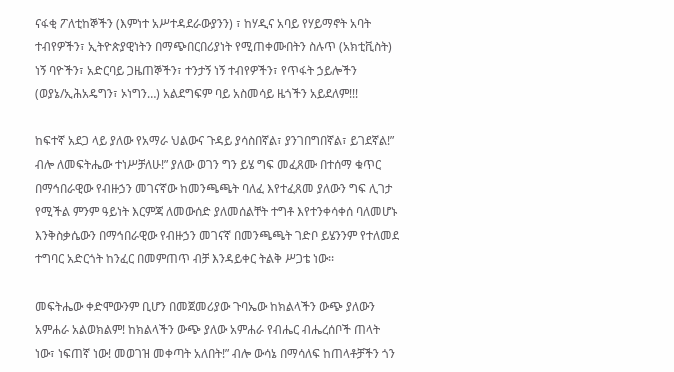ናፋቂ ፖለቲከኞችን (እምነተ አሥተዳደራውያንን) ፣ ከሃዲና አባይ የሃይማኖት አባት ተብየዎችን፣ ኢትዮጵያዊነትን በማጭበርበሪያነት የሚጠቀሙበትን ስሉጥ (አክቲቪስት) ነኝ ባዮችን፣ አድርባይ ጋዜጠኞችን፣ ተንታኝ ነኝ ተብየዎችን፣ የጥፋት ኃይሎችን (ወያኔ/ኢሕአዴግን፣ ኦነግን…) አልደግፍም ባይ አስመሳይ ዜጎችን አይደለም!!!

ከፍተኛ አደጋ ላይ ያለው የአማራ ህልውና ጉዳይ ያሳስበኛል፣ ያንገበግበኛል፣ ይገደኛል!” ብሎ ለመፍትሔው ተነሥቻለሁ!” ያለው ወገን ግን ይሄ ግፍ መፈጸሙ በተሰማ ቁጥር በማኅበራዊው የብዙኃን መገናኛው ከመንጫጫት ባለፈ እየተፈጸመ ያለውን ግፍ ሊገታ የሚችል ምንም ዓይነት እርምጃ ለመውሰድ ያለመሰልቸት ተግቶ እየተንቀሳቀሰ ባለመሆኑ እንቅስቃሴውን በማኅበራዊው የብዙኃን መገናኛ በመንጫጫት ገድቦ ይሄንንም የተለመደ ተግባር አድርጎት ከንፈር በመምጠጥ ብቻ እንዳይቀር ትልቅ ሥጋቴ ነው፡፡

መፍትሔው ቀድሞውንም ቢሆን በመጀመሪያው ጉባኤው ከክልላችን ውጭ ያለውን አምሐራ አልወክልም! ከክልላችን ውጭ ያለው አምሐራ የብሔር ብሔረሰቦች ጠላት ነው፣ ነፍጠኛ ነው! መወገዝ መቀጣት አለበት!” ብሎ ውሳኔ በማሳለፍ ከጠላቶቻችን ጎን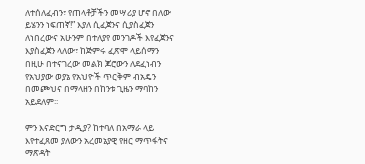ለተሰለፈብን፣ የጠላቶቻችን መሣሪያ ሆኖ በለው ይሄንን ነፍጠኛ!” እያለ ሲፈጀንና ሲያስፈጀን ለነበረውና አሁንም በተለያየ መንገዶች እየፈጀንና እያስፈጀን ላለው፣ ከጅምሩ ፈጽሞ ላይሰማን በዚሁ በተናገረው መልክ ጆሮውን ለደፈነብን የአህያው ወያኔ የአህዮች ጥርቅም ብአዴን በመጮህና በማላዘን በከንቱ ጊዜን ማባከን አይደለም፡፡

ምን እናድርግ ታዲያ? ከተባለ በአማራ ላይ እየተፈጸመ ያለውን አረመኔያዊ የዘር ማጥፋትና ማጽዳት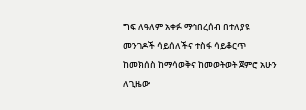ግፍ ለዓለም አቀፉ ማኅበረሰብ በተለያዩ መንገዶች ሳይሰለችና ተስፋ ሳይቆርጥ ከመክሰስ ከማሳወቅና ከመወትወት ጀምሮ አሁን ለጊዜው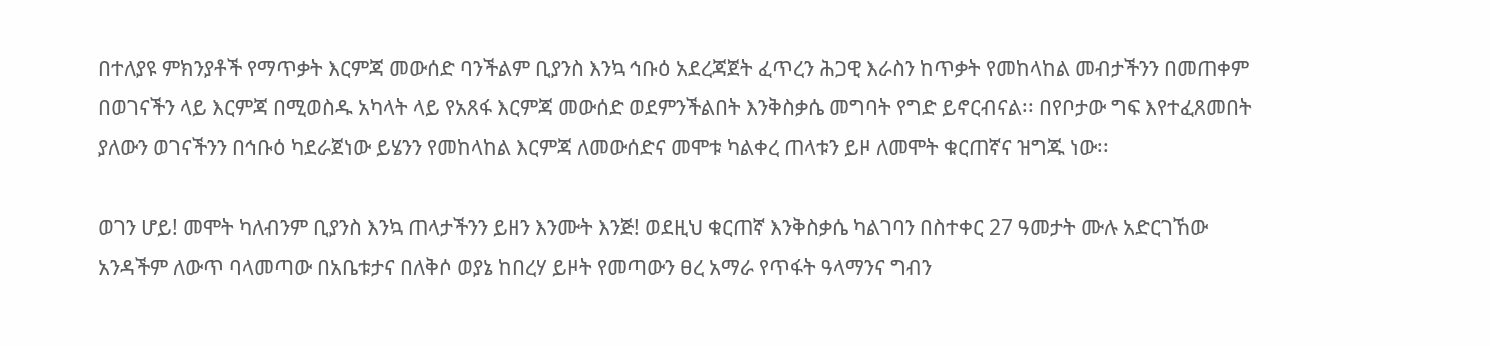በተለያዩ ምክንያቶች የማጥቃት እርምጃ መውሰድ ባንችልም ቢያንስ እንኳ ኅቡዕ አደረጃጀት ፈጥረን ሕጋዊ እራስን ከጥቃት የመከላከል መብታችንን በመጠቀም በወገናችን ላይ እርምጃ በሚወስዱ አካላት ላይ የአጸፋ እርምጃ መውሰድ ወደምንችልበት እንቅስቃሴ መግባት የግድ ይኖርብናል፡፡ በየቦታው ግፍ እየተፈጸመበት ያለውን ወገናችንን በኅቡዕ ካደራጀነው ይሄንን የመከላከል እርምጃ ለመውሰድና መሞቱ ካልቀረ ጠላቱን ይዞ ለመሞት ቁርጠኛና ዝግጁ ነው፡፡

ወገን ሆይ! መሞት ካለብንም ቢያንስ እንኳ ጠላታችንን ይዘን እንሙት እንጅ! ወደዚህ ቁርጠኛ እንቅስቃሴ ካልገባን በስተቀር 27 ዓመታት ሙሉ አድርገኸው አንዳችም ለውጥ ባላመጣው በአቤቱታና በለቅሶ ወያኔ ከበረሃ ይዞት የመጣውን ፀረ አማራ የጥፋት ዓላማንና ግብን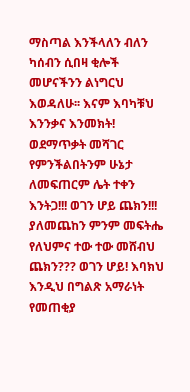ማስጣል እንችላለን ብለን ካሰብን ሲበዛ ቂሎች መሆናችንን ልነግርህ እወዳለሁ፡፡ እናም እባካቹህ እንንቃና እንመክት! ወደማጥቃት መሻገር የምንችልበትንም ሁኔታ ለመፍጠርም ሌት ተቀን እንትጋ!!! ወገን ሆይ ጨክን!!! ያለመጨከን ምንም መፍትሔ የለህምና ተው ተው መሸብህ ጨክን??? ወገን ሆይ! እባክህ እንዲህ በግልጽ አማራነት የመጠቂያ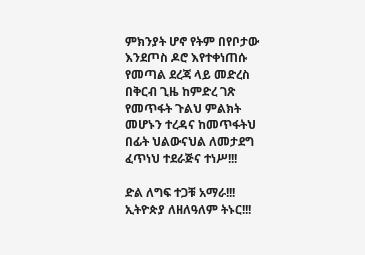ምክንያት ሆኖ የትም በየቦታው እንደጦስ ዶሮ እየተቀነጠሱ የመጣል ደረጃ ላይ መድረስ በቅርብ ጊዜ ከምድረ ገጽ የመጥፋት ጉልህ ምልክት መሆኑን ተረዳና ከመጥፋትህ በፊት ህልውናህል ለመታደግ ፈጥነህ ተደራጅና ተነሥ!!!

ድል ለግፍ ተጋቹ አማራ!!! ኢትዮጵያ ለዘለዓለም ትኑር!!!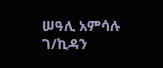ሠዓሊ አምሳሉ ገ/ኪዳን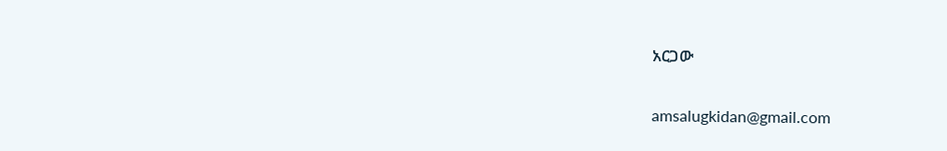አርጋው

amsalugkidan@gmail.com